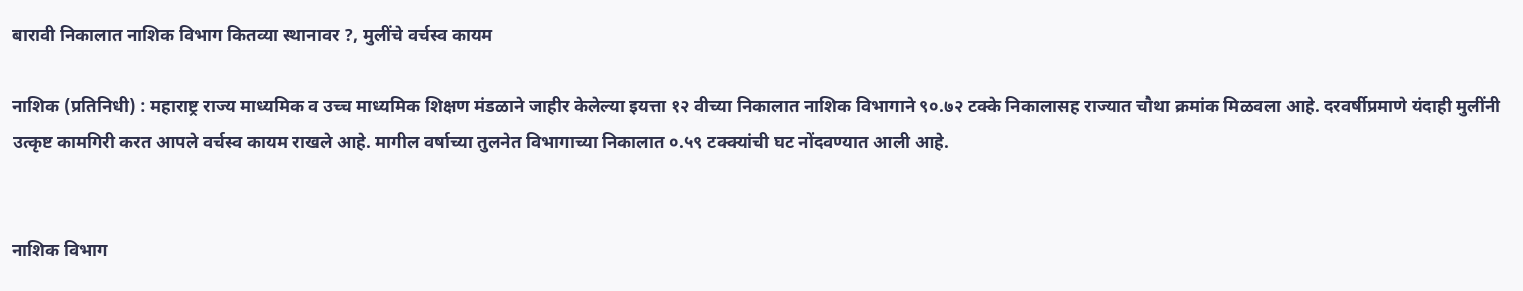बारावी निकालात नाशिक विभाग कितव्या स्थानावर ?, मुलींचे वर्चस्व कायम

नाशिक (प्रतिनिधी) : महाराष्ट्र राज्य माध्यमिक व उच्च माध्यमिक शिक्षण मंडळाने जाहीर केलेल्या इयत्ता १२ वीच्या निकालात नाशिक विभागाने ९०.७२ टक्के निकालासह राज्यात चौथा क्रमांक मिळवला आहे. दरवर्षीप्रमाणे यंदाही मुलींनी उत्कृष्ट कामगिरी करत आपले वर्चस्व कायम राखले आहे. मागील वर्षाच्या तुलनेत विभागाच्या निकालात ०.५९ टक्क्यांची घट नोंदवण्यात आली आहे.


नाशिक विभाग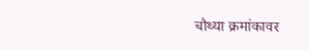चौथ्या क्रमांकावर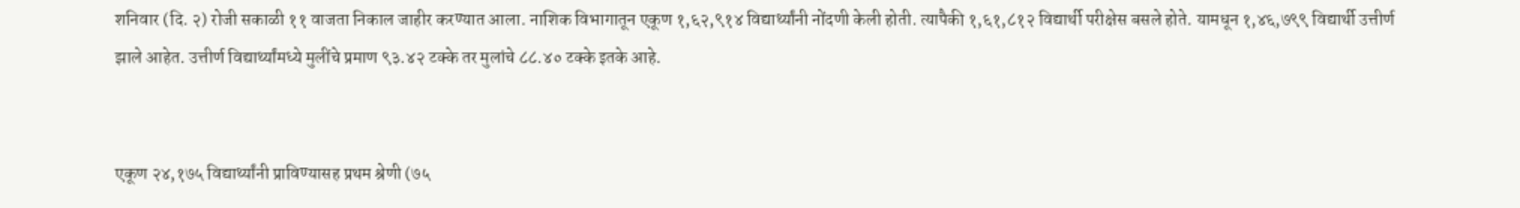शनिवार (दि. २) रोजी सकाळी ११ वाजता निकाल जाहीर करण्यात आला. नाशिक विभागातून एकूण १,६२,९१४ विद्यार्थ्यांनी नोंदणी केली होती. त्यापैकी १,६१,८१२ विद्यार्थी परीक्षेस बसले होते. यामधून १,४६,७९९ विद्यार्थी उत्तीर्ण झाले आहेत. उत्तीर्ण विद्यार्थ्यांमध्ये मुलींचे प्रमाण ९३.४२ टक्के तर मुलांचे ८८.४० टक्के इतके आहे.


एकूण २४,१७५ विद्यार्थ्यांनी प्राविण्यासह प्रथम श्रेणी (७५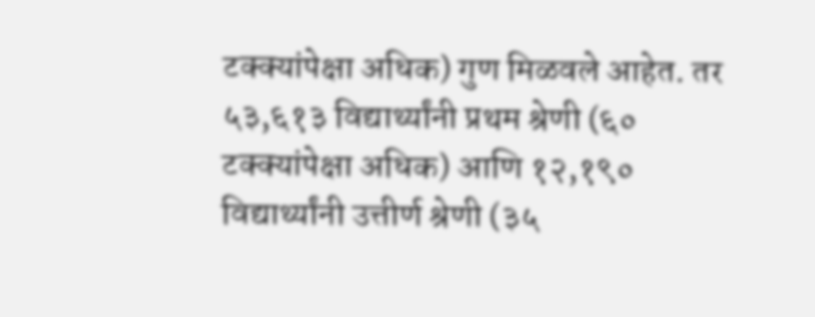टक्क्यांपेक्षा अधिक) गुण मिळवले आहेत. तर ५३,६१३ विद्यार्थ्यांनी प्रथम श्रेणी (६० टक्क्यांपेक्षा अधिक) आणि १२,१९० विद्यार्थ्यांनी उत्तीर्ण श्रेणी (३५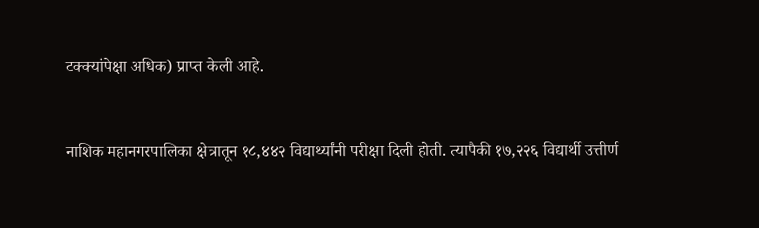टक्क्यांपेक्षा अधिक) प्राप्त केली आहे.


नाशिक महानगरपालिका क्षेत्रातून १८,४४२ विद्यार्थ्यांनी परीक्षा दिली होती. त्यापैकी १७,२२६ विद्यार्थी उत्तीर्ण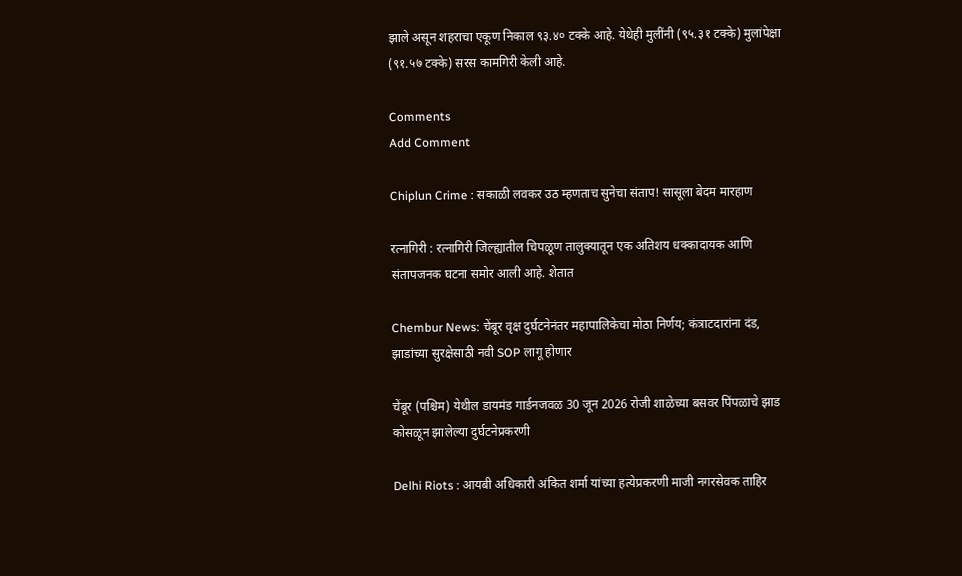झाले असून शहराचा एकूण निकाल ९३.४० टक्के आहे. येथेही मुलींनी (९५.३१ टक्के) मुलांपेक्षा (९१.५७ टक्के) सरस कामगिरी केली आहे.

Comments
Add Comment

Chiplun Crime : सकाळी लवकर उठ म्हणताच सुनेचा संताप! सासूला बेदम मारहाण

रत्नागिरी : रत्नागिरी जिल्ह्यातील चिपळूण तालुक्यातून एक अतिशय धक्कादायक आणि संतापजनक घटना समोर आली आहे. शेतात

Chembur News: चेंबूर वृक्ष दुर्घटनेनंतर महापालिकेचा मोठा निर्णय; कंत्राटदारांना दंड, झाडांच्या सुरक्षेसाठी नवी SOP लागू होणार

चेंबूर (पश्चिम) येथील डायमंड गार्डनजवळ 30 जून 2026 रोजी शाळेच्या बसवर पिंपळाचे झाड कोसळून झालेल्या दुर्घटनेप्रकरणी

Delhi Riots : आयबी अधिकारी अंकित शर्मा यांच्या हत्येप्रकरणी माजी नगरसेवक ताहिर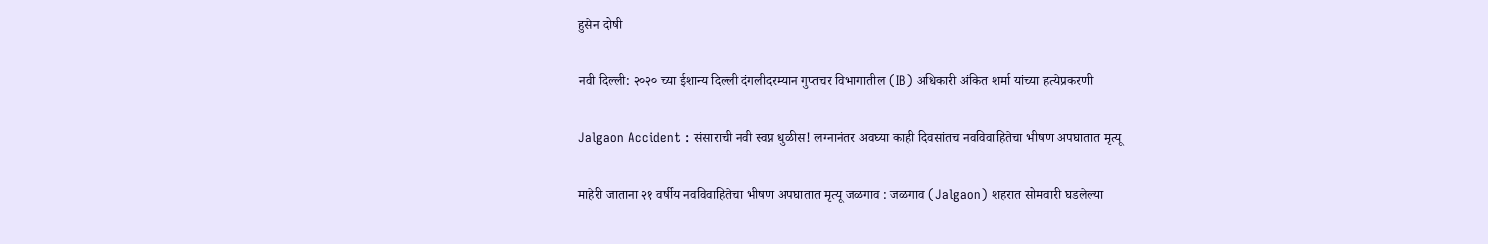हुसेन दोषी

नवी दिल्ली: २०२० च्या ईशान्य दिल्ली दंगलीदरम्यान गुप्तचर विभागातील (IB) अधिकारी अंकित शर्मा यांच्या हत्येप्रकरणी

Jalgaon Accident : संसाराची नवी स्वप्न धुळीस! लग्नानंतर अवघ्या काही दिवसांतच नवविवाहितेचा भीषण अपघातात मृत्यू

माहेरी जाताना २१ वर्षीय नवविवाहितेचा भीषण अपघातात मृत्यू जळगाव : जळगाव (Jalgaon) शहरात सोमवारी घडलेल्या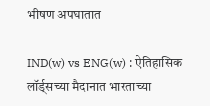भीषण अपघातात

IND(w) vs ENG(w) : ऐतिहासिक लॉर्ड्सच्या मैदानात भारताच्या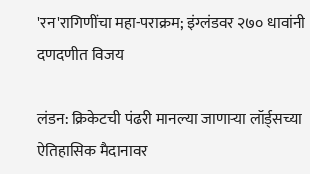'रन'रागिणींचा महा-पराक्रम; इंग्लंडवर २७० धावांनी दणदणीत विजय

लंडन: क्रिकेटची पंढरी मानल्या जाणाऱ्या लॉर्ड्सच्या ऐतिहासिक मैदानावर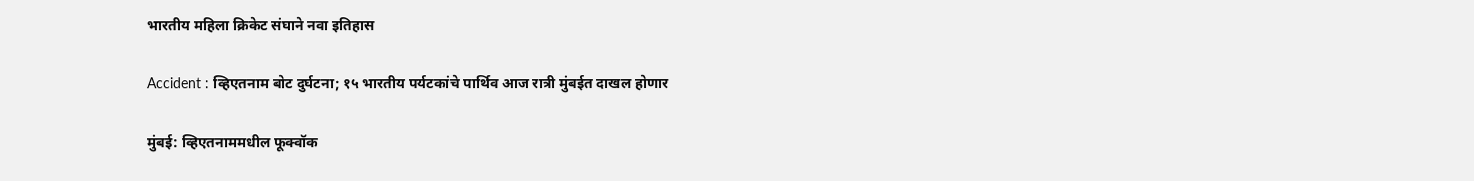भारतीय महिला क्रिकेट संघाने नवा इतिहास

Accident : व्हिएतनाम बोट दुर्घटना; १५ भारतीय पर्यटकांचे पार्थिव आज रात्री मुंबईत दाखल होणार

मुंबई: व्हिएतनाममधील फूक्वॉक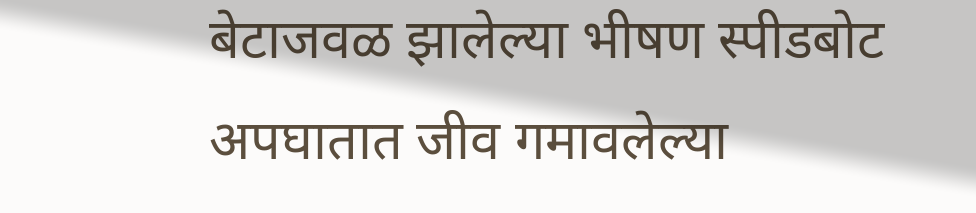बेटाजवळ झालेल्या भीषण स्पीडबोट अपघातात जीव गमावलेल्या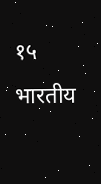१५ भारतीय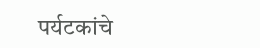पर्यटकांचे